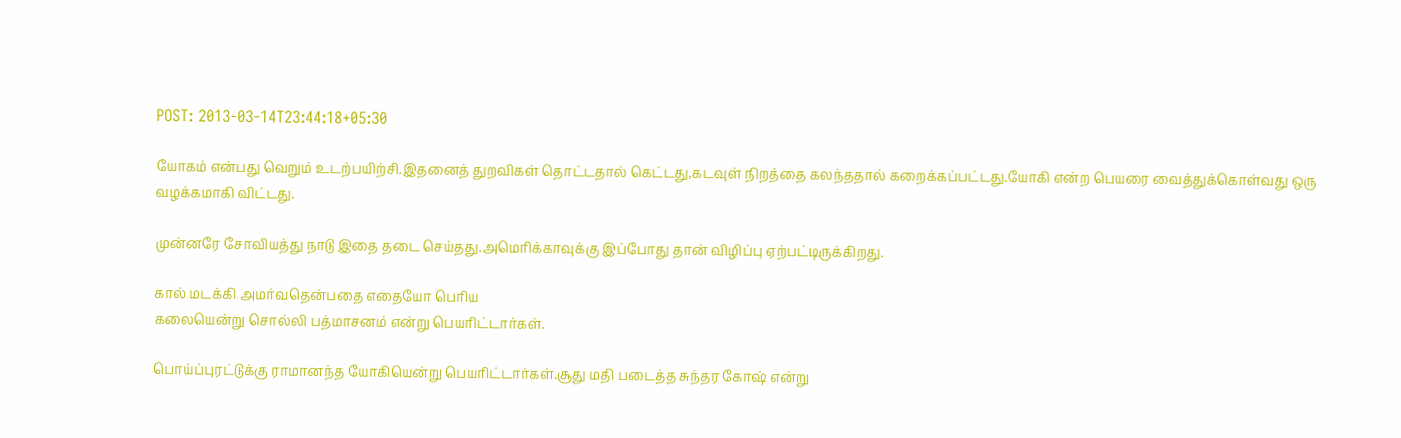POST: 2013-03-14T23:44:18+05:30

யோகம் என்பது வெறும் உடற்பயிற்சி.இதனைத் துறவிகள் தொட்டதால் கெட்டது,கடவுள் நிறத்தை கலந்ததால் கறைக்கப்பட்டது.யோகி என்ற பெயரை வைத்துக்கொள்வது ஒரு வழக்கமாகி விட்டது.

முன்னரே சோவியத்து நாடு இதை தடை செய்தது.அமெரிக்காவுக்கு இப்போது தான் விழிப்பு ஏற்பட்டிருக்கிறது.

கால் மடக்கி அமர்வதென்பதை எதையோ பெரிய
கலையென்று சொல்லி பத்மாசனம் என்று பெயரிட்டார்கள்.

பொய்ப்புரட்டுக்கு ராமானந்த யோகியென்று பெயரிட்டார்கள்.சூது மதி படைத்த சுந்தர கோஷ் என்று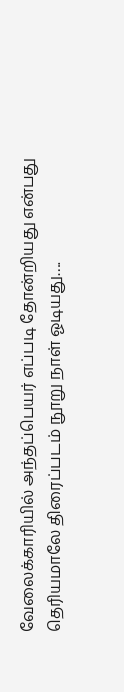வேலைக்காரியில் அந்தப்பெயர் எப்படி தோன்றியது என்பது தெரியமாலே திரைப்படம் நூறு நாள் ஓடியது….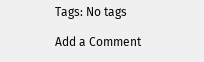Tags: No tags

Add a Comment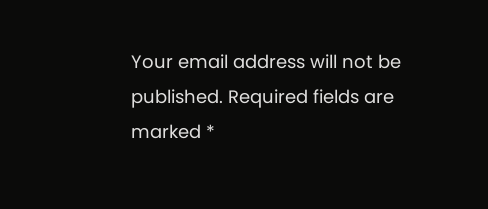Your email address will not be published. Required fields are marked *